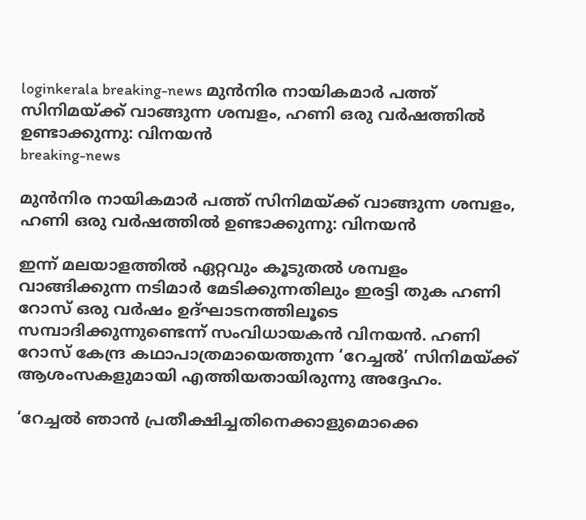loginkerala breaking-news മുൻനിര നായികമാർ പത്ത് സിനിമയ്ക്ക് വാങ്ങുന്ന ശമ്പളം, ഹണി ഒരു വർഷത്തിൽ ഉണ്ടാക്കുന്നു: വിനയൻ
breaking-news

മുൻനിര നായികമാർ പത്ത് സിനിമയ്ക്ക് വാങ്ങുന്ന ശമ്പളം, ഹണി ഒരു വർഷത്തിൽ ഉണ്ടാക്കുന്നു: വിനയൻ

ഇന്ന് മലയാളത്തിൽ ഏറ്റവും കൂടുതൽ ശമ്പളം വാങ്ങിക്കുന്ന നടിമാർ മേടിക്കുന്നതിലും ഇരട്ടി തുക ഹണി റോസ് ഒരു വർഷം ഉദ്ഘാടനത്തിലൂടെ സമ്പാദിക്കുന്നുണ്ടെന്ന് സംവിധായകൻ വിനയൻ. ഹണി റോസ് കേന്ദ്ര കഥാപാത്രമായെത്തുന്ന ‘റേച്ചൽ’ സിനിമയ്ക്ക് ആശംസകളുമായി എത്തിയതായിരുന്നു അദ്ദേഹം.

‘റേച്ചൽ ഞാൻ പ്രതീക്ഷിച്ചതിനെക്കാളുമൊക്കെ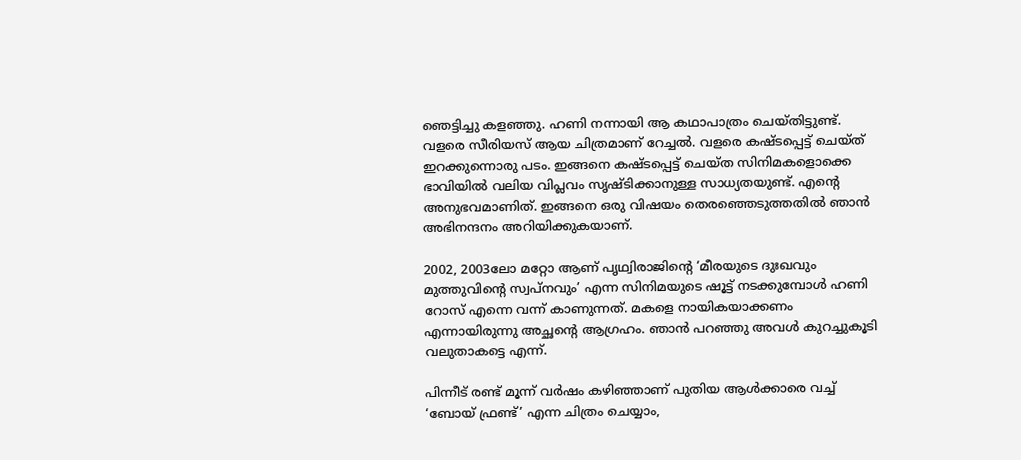ഞെട്ടിച്ചു കളഞ്ഞു. ഹണി നന്നായി ആ കഥാപാത്രം ചെയ്തിട്ടുണ്ട്. വളരെ സീരിയസ് ആയ ചിത്രമാണ് റേച്ചൽ. വളരെ കഷ്ടപ്പെട്ട് ചെയ്ത് ഇറക്കുന്നൊരു പടം. ഇങ്ങനെ കഷ്ടപ്പെട്ട് ചെയ്ത സിനിമകളൊക്കെ ഭാവിയിൽ വലിയ വിപ്ലവം സൃഷ്ടിക്കാനുള്ള സാധ്യതയുണ്ട്. എന്‍റെ അനുഭവമാണിത്. ഇങ്ങനെ ഒരു വിഷയം തെരഞ്ഞെടുത്തതിൽ ഞാൻ അഭിനന്ദനം അറിയിക്കുകയാണ്.

2002, 2003ലോ മറ്റോ ആണ് പൃഥ്വിരാജിന്‍റെ ‘മീരയുടെ ദുഃഖവും മുത്തുവിന്‍റെ സ്വപ്നവും’ എന്ന സിനിമയുടെ ഷൂട്ട് നടക്കുമ്പോൾ ഹണി റോസ് എന്നെ വന്ന് കാണുന്നത്. മകളെ നായികയാക്കണം എന്നായിരുന്നു അച്ഛന്‍റെ ആഗ്രഹം. ഞാൻ പറഞ്ഞു അവൾ കുറച്ചുകൂടി വലുതാകട്ടെ എന്ന്.

പിന്നീട് രണ്ട് മൂന്ന് വർഷം കഴിഞ്ഞാണ് പുതിയ ആൾക്കാരെ വച്ച് ‘ബോയ് ഫ്രണ്ട്’ എന്ന ചിത്രം ചെയ്യാം,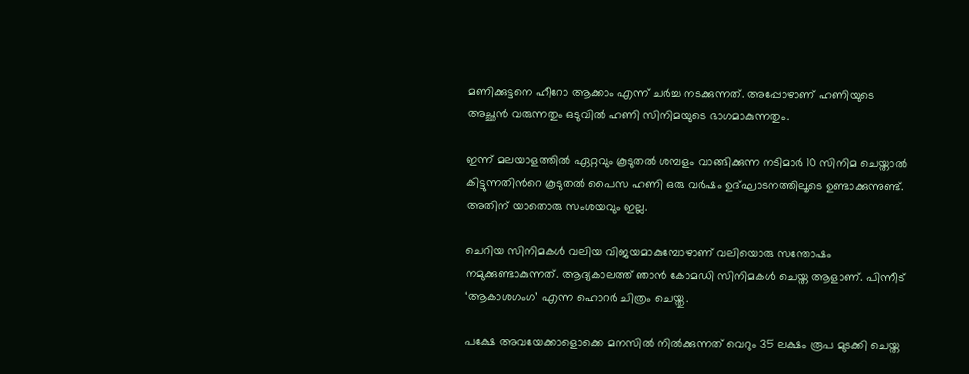മണിക്കുട്ടനെ ഹീറോ ആക്കാം എന്ന് ചർച്ച നടക്കുന്നത്. അപ്പോഴാണ് ഹണിയുടെ അച്ഛൻ വരുന്നതും ഒടുവിൽ ഹണി സിനിമയുടെ ഭാഗമാകുന്നതും.

ഇന്ന് മലയാളത്തിൽ ഏറ്റവും കൂടുതൽ ശമ്പളം വാങ്ങിക്കുന്ന നടിമാർ 10 സിനിമ ചെയ്താൽ കിട്ടുന്നതിന്‍റെ കൂടുതൽ പൈസ ഹണി ഒരു വർഷം ഉദ്ഘാടനത്തിലൂടെ ഉണ്ടാക്കുന്നുണ്ട്. അതിന് യാതൊരു സംശയവും ഇല്ല.

ചെറിയ സിനിമകൾ വലിയ വിജയമാകുമ്പോഴാണ് വലിയൊരു സന്തോഷം നമുക്കുണ്ടാകുന്നത്. ആദ്യകാലത്ത് ഞാൻ കോമഡി സിനിമകൾ ചെയ്ത ആളാണ്. പിന്നീട് ‘ആകാശഗംഗ’ എന്ന ഹൊറർ ചിത്രം ചെയ്തു.

പക്ഷേ അവയേക്കാളൊക്കെ മനസിൽ നിൽക്കുന്നത് വെറും 35 ലക്ഷം രൂപ മുടക്കി ചെയ്ത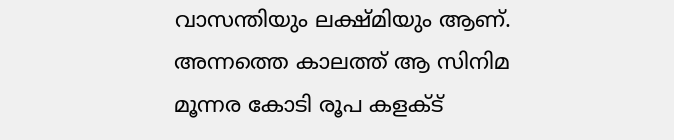വാസന്തിയും ലക്ഷ്മിയും ആണ്. അന്നത്തെ കാലത്ത് ആ സിനിമ മൂന്നര കോടി രൂപ കളക്ട്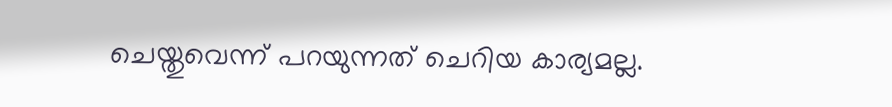ചെയ്തുവെന്ന് പറയുന്നത് ചെറിയ കാര്യമല്ല.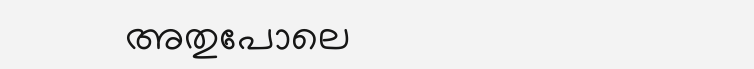അതുപോലെ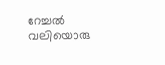റേച്ചൽ വലിയൊരു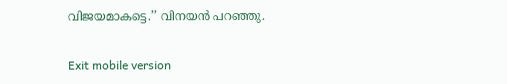വിജയമാകട്ടെ.’’ വിനയൻ പറഞ്ഞു.

Exit mobile version